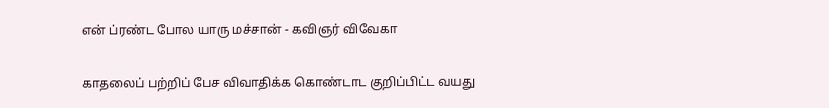என் ப்ரண்ட போல யாரு மச்சான் - கவிஞர் விவேகா

காதலைப் பற்றிப் பேச விவாதிக்க கொண்டாட குறிப்பிட்ட வயது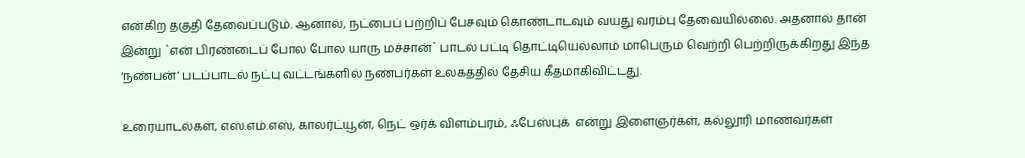என்கிற தகுதி தேவைப்படும். ஆனால், நட்பைப் பற்றிப் பேசவும் கொண்டாடவும் வயது வரம்பு தேவையில்லை. அதனால் தான் இன்று `என் பிரண்டைப் போல போல யாரு மச்சான்` பாடல் பட்டி தொட்டியெல்லாம் மாபெரும் வெற்றி பெற்றிருக்கிறது இந்த ‘நண்பன்’ படப்பாடல் நட்பு வட்டங்களில் நண்பர்கள் உலகத்தில் தேசிய கீதமாகிவிட்டது.

உரையாடல்கள், எஸ்.எம்.எஸ், காலர்ட்யூன், நெட் ஒர்க் விளம்பரம், ஃபேஸ்புக்  என்று இளைஞர்கள், கல்லூரி மாணவர்கள்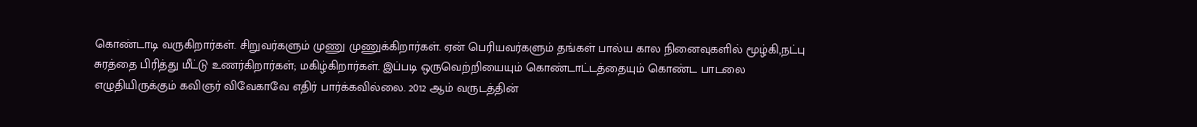கொண்டாடி வருகிறார்கள். சிறுவர்களும் முணு முணுக்கிறார்கள். ஏன் பெரியவர்களும் தங்கள் பால்ய கால நினைவுகளில் மூழ்கி,நட்பு சுரத்தை பிரித்து மீட்டு உணர்கிறார்கள்; மகிழ்கிறார்கள். இப்படி ஒருவெற்றியையும் கொண்டாட்டத்தையும் கொண்ட பாடலை எழுதியிருக்கும் கவிஞர் விவேகாவே எதிர் பார்க்கவில்லை. 2012 ஆம் வருடத்தின்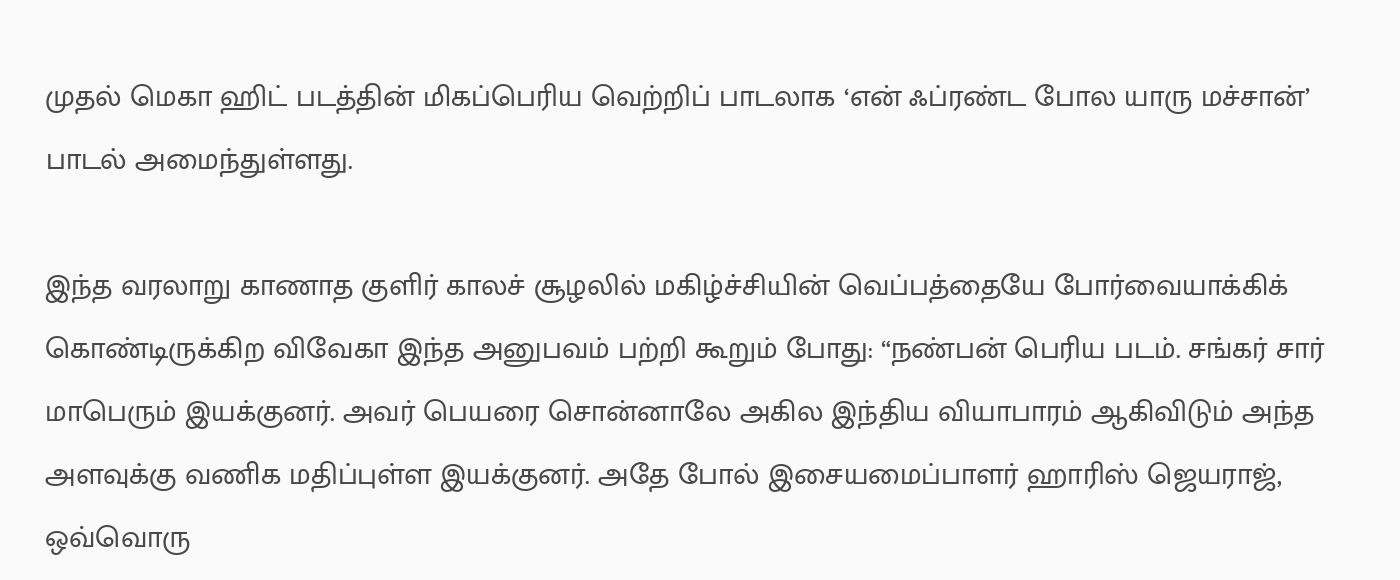முதல் மெகா ஹிட் படத்தின் மிகப்பெரிய வெற்றிப் பாடலாக ‘என் ஃப்ரண்ட போல யாரு மச்சான்’ பாடல் அமைந்துள்ளது.

இந்த வரலாறு காணாத குளிர் காலச் சூழலில் மகிழ்ச்சியின் வெப்பத்தையே போர்வையாக்கிக் கொண்டிருக்கிற விவேகா இந்த அனுபவம் பற்றி கூறும் போது: “நண்பன் பெரிய படம். சங்கர் சார் மாபெரும் இயக்குனர். அவர் பெயரை சொன்னாலே அகில இந்திய வியாபாரம் ஆகிவிடும் அந்த அளவுக்கு வணிக மதிப்புள்ள இயக்குனர். அதே போல் இசையமைப்பாளர் ஹாரிஸ் ஜெயராஜ், ஒவ்வொரு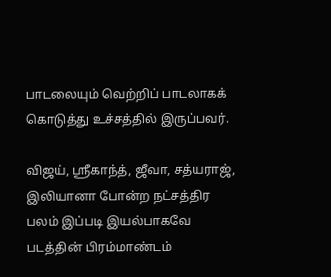பாடலையும் வெற்றிப் பாடலாகக் கொடுத்து உச்சத்தில் இருப்பவர்.

விஜய், ஸ்ரீகாந்த், ஜீவா, சத்யராஜ், இலியானா போன்ற நட்சத்திர பலம் இப்படி இயல்பாகவே படத்தின் பிரம்மாண்டம்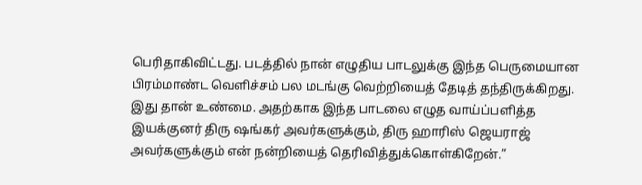பெரிதாகிவிட்டது. படத்தில் நான் எழுதிய பாடலுக்கு இந்த பெருமையான பிரம்மாண்ட வெளிச்சம் பல மடங்கு வெற்றியைத் தேடித் தந்திருக்கிறது. இது தான் உண்மை. அதற்காக இந்த பாடலை எழுத வாய்ப்பளித்த  இயக்குனர் திரு ஷங்கர் அவர்களுக்கும், திரு ஹாரிஸ் ஜெயராஜ்  அவர்களுக்கும் என் நன்றியைத் தெரிவித்துக்கொள்கிறேன்.”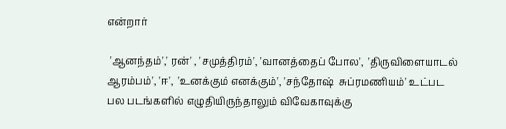என்றார்

 'ஆனந்தம்',' ரன்' , 'சமுத்திரம்', 'வானத்தைப் போல',  'திருவிளையாடல் ஆரம்பம்', 'ஈ',  'உனக்கும் எனக்கும்', 'சந்தோஷ்  சுப்ரமணியம்' உட்பட   பல படங்களில் எழுதியிருந்தாலும் விவேகாவுக்கு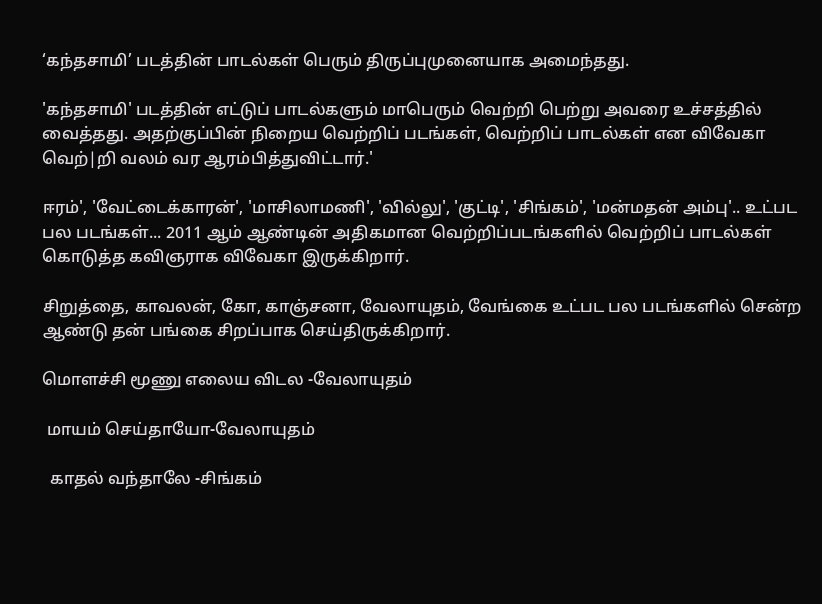‘கந்தசாமி’ படத்தின் பாடல்கள் பெரும் திருப்புமுனையாக அமைந்தது.

'கந்தசாமி' படத்தின் எட்டுப் பாடல்களும் மாபெரும் வெற்றி பெற்று அவரை உச்சத்தில் வைத்தது. அதற்குப்பின் நிறைய வெற்றிப் படங்கள், வெற்றிப் பாடல்கள் என விவேகா வெற்|றி வலம் வர ஆரம்பித்துவிட்டார்.'

ஈரம்', 'வேட்டைக்காரன்', 'மாசிலாமணி', 'வில்லு', 'குட்டி', 'சிங்கம்', 'மன்மதன் அம்பு'.. உட்பட பல படங்கள்... 2011 ஆம் ஆண்டின் அதிகமான வெற்றிப்படங்களில் வெற்றிப் பாடல்கள் கொடுத்த கவிஞராக விவேகா இருக்கிறார்.

சிறுத்தை, காவலன், கோ, காஞ்சனா, வேலாயுதம், வேங்கை உட்பட பல படங்களில் சென்ற ஆண்டு தன் பங்கை சிறப்பாக செய்திருக்கிறார்.

மொளச்சி மூணு எலைய விடல -வேலாயுதம்

 மாயம் செய்தாயோ-வேலாயுதம்

  காதல் வந்தாலே -சிங்கம்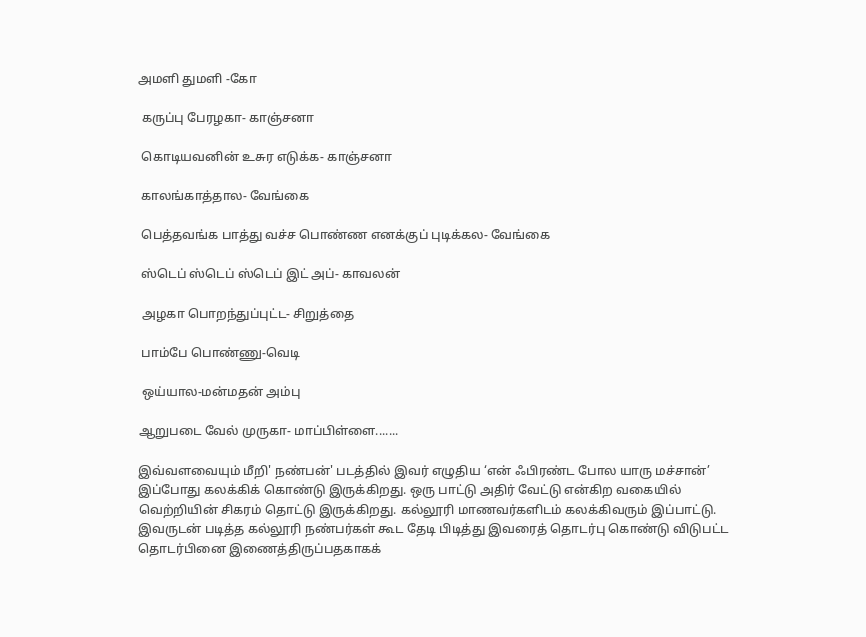அமளி துமளி -கோ

 கருப்பு பேரழகா- காஞ்சனா

 கொடியவனின் உசுர எடுக்க- காஞ்சனா

 காலங்காத்தால- வேங்கை

 பெத்தவங்க பாத்து வச்ச பொண்ண எனக்குப் புடிக்கல- வேங்கை

 ஸ்டெப் ஸ்டெப் ஸ்டெப் இட் அப்- காவலன்

 அழகா பொறந்துப்புட்ட- சிறுத்தை

 பாம்பே பொண்ணு-வெடி

 ஒய்யால-மன்மதன் அம்பு

ஆறுபடை வேல் முருகா- மாப்பிள்ளை.......

இவ்வளவையும் மீறி' நண்பன்' படத்தில் இவர் எழுதிய ‘என் ஃபிரண்ட போல யாரு மச்சான்’ இப்போது கலக்கிக் கொண்டு இருக்கிறது. ஒரு பாட்டு அதிர் வேட்டு என்கிற வகையில் வெற்றியின் சிகரம் தொட்டு இருக்கிறது. கல்லூரி மாணவர்களிடம் கலக்கிவரும் இப்பாட்டு. இவருடன் படித்த கல்லூரி நண்பர்கள் கூட தேடி பிடித்து இவரைத் தொடர்பு கொண்டு விடுபட்ட தொடர்பினை இணைத்திருப்பதகாகக்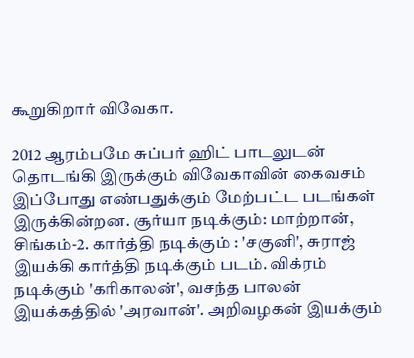கூறுகிறார் விவேகா.

2012 ஆரம்பமே சுப்பர் ஹிட் பாடலுடன் தொடங்கி இருக்கும் விவேகாவின் கைவசம் இப்போது எண்பதுக்கும் மேற்பட்ட படங்கள் இருக்கின்றன. சூர்யா நடிக்கும்: மாற்றான், சிங்கம்-2. கார்த்தி நடிக்கும் : 'சகுனி', சுராஜ் இயக்கி கார்த்தி நடிக்கும் படம். விக்ரம் நடிக்கும் 'கரிகாலன்', வசந்த பாலன் இயக்கத்தில் 'அரவான்'. அறிவழகன் இயக்கும்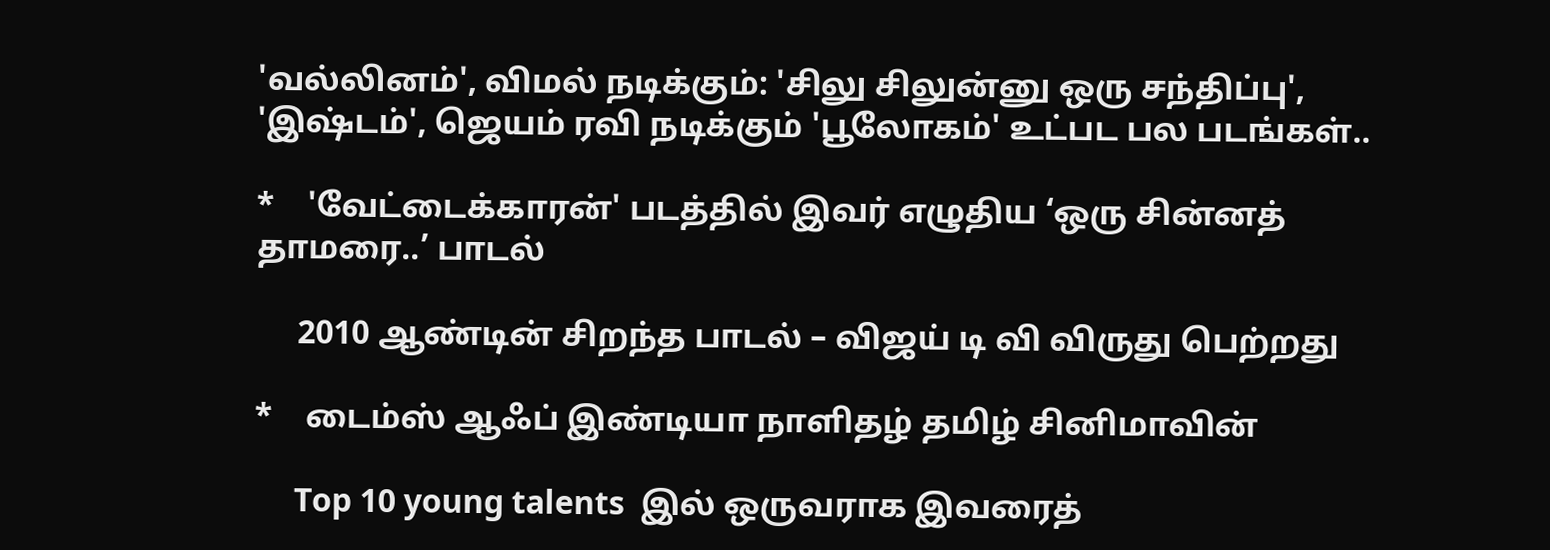'வல்லினம்', விமல் நடிக்கும்: 'சிலு சிலுன்னு ஒரு சந்திப்பு', 'இஷ்டம்', ஜெயம் ரவி நடிக்கும் 'பூலோகம்' உட்பட பல படங்கள்..

*    'வேட்டைக்காரன்' படத்தில் இவர் எழுதிய ‘ஒரு சின்னத் தாமரை..’ பாடல்

     2010 ஆண்டின் சிறந்த பாடல் – விஜய் டி வி விருது பெற்றது

*    டைம்ஸ் ஆஃப் இண்டியா நாளிதழ் தமிழ் சினிமாவின்

     Top 10 young talents  இல் ஒருவராக இவரைத்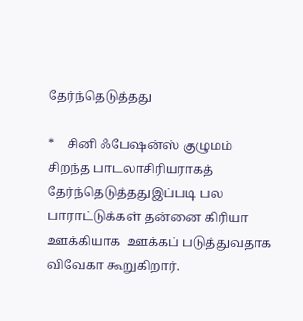தேர்ந்தெடுத்தது

*    சினி ஃபேஷன்ஸ் குழுமம் சிறந்த பாடலாசிரியராகத் தேர்ந்தெடுத்ததுஇப்படி பல பாராட்டுக்கள் தன்னை கிரியா ஊக்கியாக  ஊக்கப் படுத்துவதாக விவேகா கூறுகிறார்.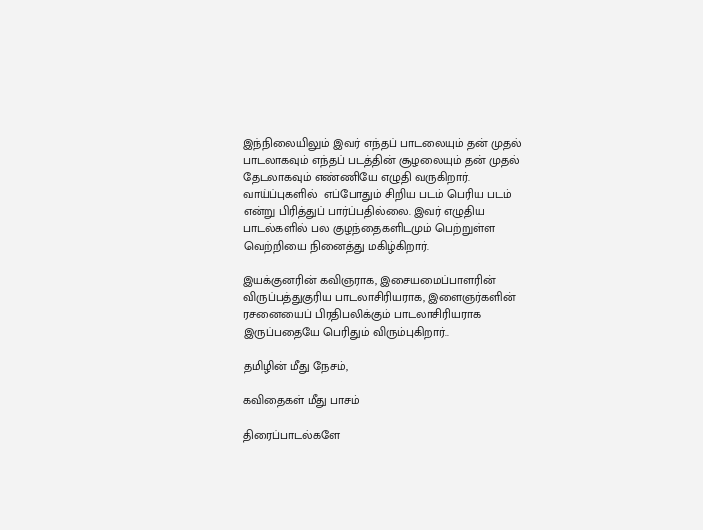இந்நிலையிலும் இவர் எந்தப் பாடலையும் தன் முதல் பாடலாகவும் எந்தப் படத்தின் சூழலையும் தன் முதல் தேடலாகவும் எண்ணியே எழுதி வருகிறார். வாய்ப்புகளில்  எப்போதும் சிறிய படம் பெரிய படம் என்று பிரித்துப் பார்ப்பதில்லை. இவர் எழுதிய பாடல்களில் பல குழந்தைகளிடமும் பெற்றுள்ள வெற்றியை நினைத்து மகிழ்கிறார்.

இயக்குனரின் கவிஞராக, இசையமைப்பாளரின் விருப்பத்துகுரிய பாடலாசிரியராக, இளைஞர்களின் ரசனையைப் பிரதிபலிக்கும் பாடலாசிரியராக இருப்பதையே பெரிதும் விரும்புகிறார்..

தமிழின் மீது நேசம்,

கவிதைகள் மீது பாசம்

திரைப்பாடல்களே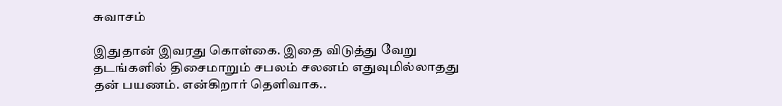சுவாசம்

இதுதான் இவரது கொள்கை. இதை விடுத்து வேறு தடங்களில் திசைமாறும் சபலம் சலனம் எதுவுமில்லாதது தன் பயணம். என்கிறார் தெளிவாக..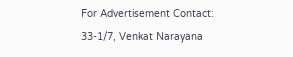For Advertisement Contact:
33-1/7, Venkat Narayana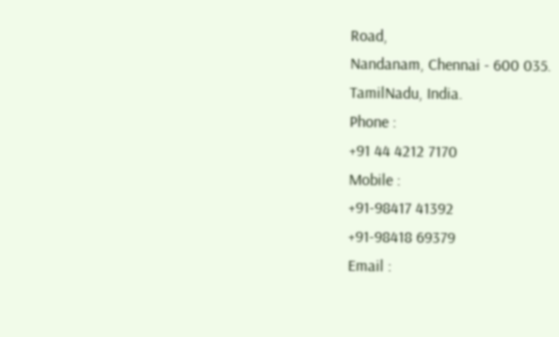Road,
Nandanam, Chennai - 600 035.
TamilNadu, India.
Phone :
+91 44 4212 7170
Mobile :
+91-98417 41392
+91-98418 69379
Email :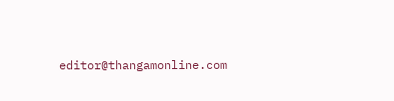editor@thangamonline.com